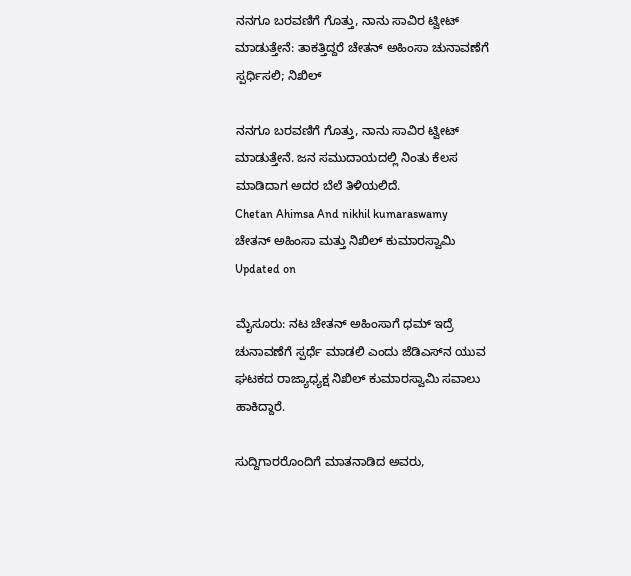ನನಗೂ ಬರವಣಿಗೆ ಗೊತ್ತು, ನಾನು ಸಾವಿರ ಟ್ವೀಟ್ ಮಾಡುತ್ತೇನೆ: ತಾಕತ್ತಿದ್ದರೆ ಚೇತನ್ ಅಹಿಂಸಾ ಚುನಾವಣೆಗೆ ಸ್ಪರ್ಧಿಸಲಿ; ನಿಖಿಲ್

ನನಗೂ ಬರವಣಿಗೆ ಗೊತ್ತು, ನಾನು ಸಾವಿರ ಟ್ವೀಟ್ ಮಾಡುತ್ತೇನೆ. ಜನ ಸಮುದಾಯದಲ್ಲಿ ನಿಂತು ಕೆಲಸ ಮಾಡಿದಾಗ ಅದರ ಬೆಲೆ ತಿಳಿಯಲಿದೆ.
Chetan Ahimsa And nikhil kumaraswamy
ಚೇತನ್ ಅಹಿಂಸಾ ಮತ್ತು ನಿಖಿಲ್ ಕುಮಾರಸ್ವಾಮಿ
Updated on

ಮೈಸೂರು: ನಟ ಚೇತನ್ ಅಹಿಂಸಾಗೆ ಧಮ್ ಇದ್ರೆ ಚುನಾವಣೆಗೆ ಸ್ಪರ್ಧೆ ಮಾಡಲಿ ಎಂದು ಜೆಡಿಎಸ್‌ನ ಯುವ ಘಟಕದ ರಾಜ್ಯಾಧ್ಯಕ್ಷ ನಿಖಿಲ್ ಕುಮಾರಸ್ವಾಮಿ ಸವಾಲು ಹಾಕಿದ್ದಾರೆ.

ಸುದ್ದಿಗಾರರೊಂದಿಗೆ ಮಾತನಾಡಿದ ಅವರು,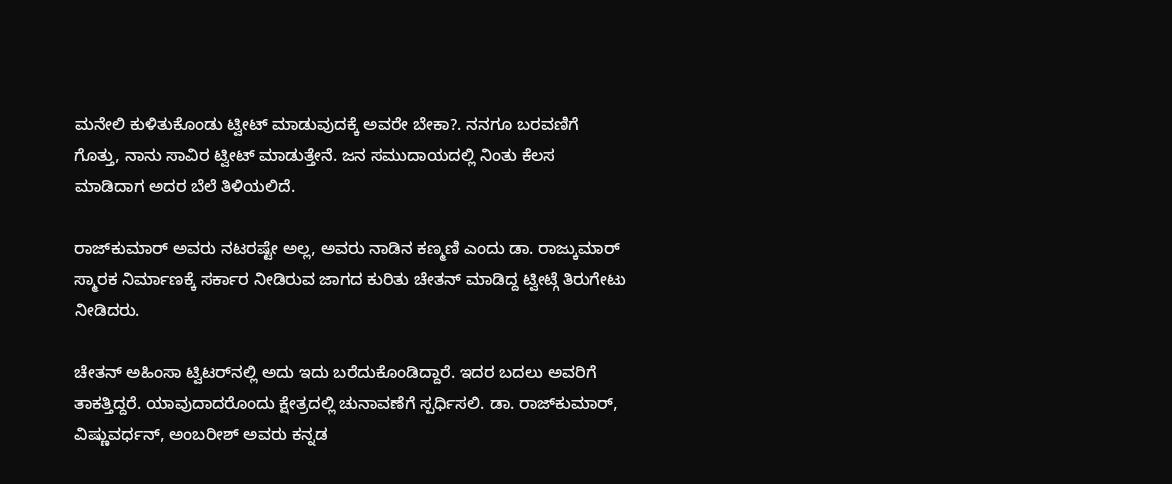ಮನೇಲಿ ಕುಳಿತುಕೊಂಡು ಟ್ವೀಟ್ ಮಾಡುವುದಕ್ಕೆ ಅವರೇ ಬೇಕಾ?. ನನಗೂ ಬರವಣಿಗೆ ಗೊತ್ತು, ನಾನು ಸಾವಿರ ಟ್ವೀಟ್ ಮಾಡುತ್ತೇನೆ. ಜನ ಸಮುದಾಯದಲ್ಲಿ ನಿಂತು ಕೆಲಸ ಮಾಡಿದಾಗ ಅದರ ಬೆಲೆ ತಿಳಿಯಲಿದೆ.

ರಾಜ್‌ಕುಮಾರ್ ಅವರು ನಟರಷ್ಟೇ ಅಲ್ಲ, ಅವರು ನಾಡಿನ ಕಣ್ಮಣಿ ಎಂದು ಡಾ. ರಾಜ್ಕುಮಾರ್ ಸ್ಮಾರಕ ನಿರ್ಮಾಣಕ್ಕೆ ಸರ್ಕಾರ ನೀಡಿರುವ ಜಾಗದ ಕುರಿತು ಚೇತನ್ ಮಾಡಿದ್ದ ಟ್ವೀಟ್ಗೆ ತಿರುಗೇಟು ನೀಡಿದರು.

ಚೇತನ್ ಅಹಿಂಸಾ ಟ್ವಿಟರ್‌ನಲ್ಲಿ ಅದು ಇದು ಬರೆದುಕೊಂಡಿದ್ದಾರೆ. ಇದರ ಬದಲು ಅವರಿಗೆ ತಾಕತ್ತಿದ್ದರೆ. ಯಾವುದಾದರೊಂದು ಕ್ಷೇತ್ರದಲ್ಲಿ ಚುನಾವಣೆಗೆ ಸ್ಪರ್ಧಿಸಲಿ. ಡಾ. ರಾಜ್‌ಕುಮಾರ್, ವಿಷ್ಣುವರ್ಧನ್, ಅಂಬರೀಶ್ ಅವರು ಕನ್ನಡ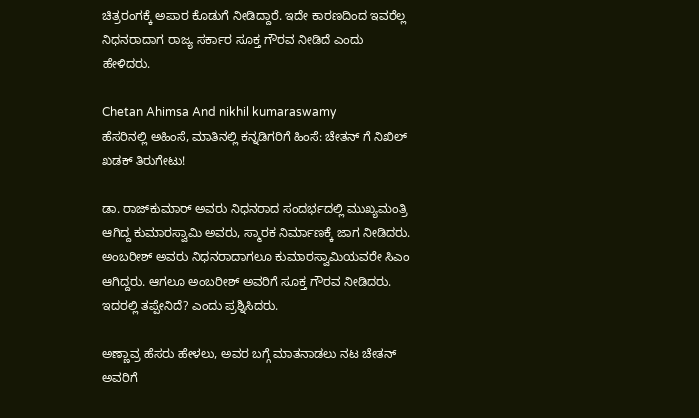ಚಿತ್ರರಂಗಕ್ಕೆ ಅಪಾರ ಕೊಡುಗೆ ನೀಡಿದ್ದಾರೆ. ಇದೇ ಕಾರಣದಿಂದ ಇವರೆಲ್ಲ ನಿಧನರಾದಾಗ ರಾಜ್ಯ ಸರ್ಕಾರ ಸೂಕ್ತ ಗೌರವ ನೀಡಿದೆ ಎಂದು ಹೇಳಿದರು.

Chetan Ahimsa And nikhil kumaraswamy
ಹೆಸರಿನಲ್ಲಿ ಅಹಿಂಸೆ, ಮಾತಿನಲ್ಲಿ ಕನ್ನಡಿಗರಿಗೆ ಹಿಂಸೆ: ಚೇತನ್ ಗೆ ನಿಖಿಲ್ ಖಡಕ್ ತಿರುಗೇಟು!

ಡಾ. ರಾಜ್‌ಕುಮಾರ್ ಅವರು ನಿಧನರಾದ ಸಂದರ್ಭದಲ್ಲಿ ಮುಖ್ಯಮಂತ್ರಿ ಆಗಿದ್ದ ಕುಮಾರಸ್ವಾಮಿ ಅವರು, ಸ್ಮಾರಕ ನಿರ್ಮಾಣಕ್ಕೆ ಜಾಗ ನೀಡಿದರು. ಅಂಬರೀಶ್ ಅವರು ನಿಧನರಾದಾಗಲೂ ಕುಮಾರಸ್ವಾಮಿಯವರೇ ಸಿಎಂ ಆಗಿದ್ದರು. ಆಗಲೂ ಅಂಬರೀಶ್ ಅವರಿಗೆ ಸೂಕ್ತ ಗೌರವ ನೀಡಿದರು. ಇದರಲ್ಲಿ ತಪ್ಪೇನಿದೆ? ಎಂದು ಪ್ರಶ್ನಿಸಿದರು.

ಅಣ್ಣಾವ್ರ ಹೆಸರು ಹೇಳಲು, ಅವರ ಬಗ್ಗೆ ಮಾತನಾಡಲು ನಟ ಚೇತನ್ ಅವರಿಗೆ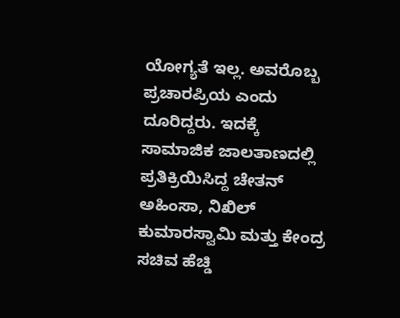ಯೋಗ್ಯತೆ ಇಲ್ಲ. ಅವರೊಬ್ಬ ಪ್ರಚಾರಪ್ರಿಯ ಎಂದು ದೂರಿದ್ದರು. ಇದಕ್ಕೆ ಸಾಮಾಜಿಕ ಜಾಲತಾಣದಲ್ಲಿ ಪ್ರತಿಕ್ರಿಯಿಸಿದ್ದ ಚೇತನ್ ಅಹಿಂಸಾ, ನಿಖಿಲ್ ಕುಮಾರಸ್ವಾಮಿ ಮತ್ತು ಕೇಂದ್ರ ಸಚಿವ ಹೆಚ್ಡಿ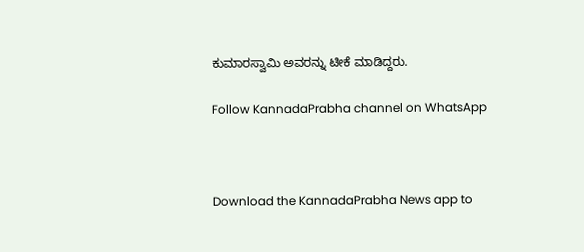ಕುಮಾರಸ್ವಾಮಿ ಅವರನ್ನು ಟೀಕೆ ಮಾಡಿದ್ದರು.

Follow KannadaPrabha channel on WhatsApp



Download the KannadaPrabha News app to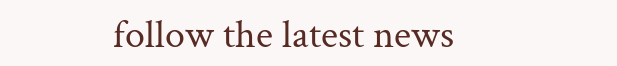follow the latest news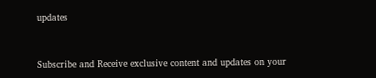updates



Subscribe and Receive exclusive content and updates on your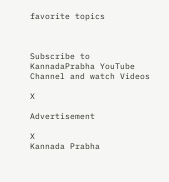favorite topics



Subscribe to KannadaPrabha YouTube Channel and watch Videos

X

Advertisement

X
Kannada Prabha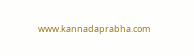www.kannadaprabha.com